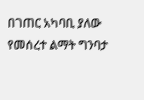በገጠር አካባቢ ያለው የመሰረተ ልማት ግንባታ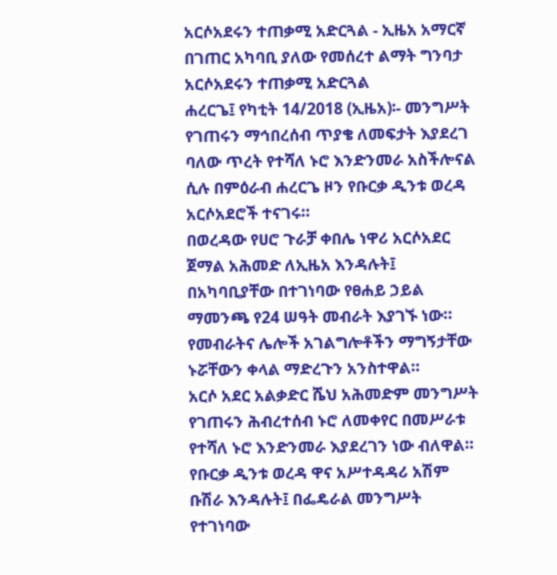አርሶአደሩን ተጠቃሚ አድርጓል - ኢዜአ አማርኛ
በገጠር አካባቢ ያለው የመሰረተ ልማት ግንባታ አርሶአደሩን ተጠቃሚ አድርጓል
ሐረርጌ፤ የካቲት 14/2018 (ኢዜአ)፡- መንግሥት የገጠሩን ማኅበረሰብ ጥያቄ ለመፍታት እያደረገ ባለው ጥረት የተሻለ ኑሮ እንድንመራ አስችሎናል ሲሉ በምዕራብ ሐረርጌ ዞን የቡርቃ ዲንቱ ወረዳ አርሶአደሮች ተናገሩ።
በወረዳው የሀሮ ጉራቻ ቀበሌ ነዋሪ አርሶአደር ጀማል አሕመድ ለኢዜአ እንዳሉት፤ በአካባቢያቸው በተገነባው የፀሐይ ኃይል ማመንጫ የ24 ሠዓት መብራት እያገኙ ነው።
የመብራትና ሌሎች አገልግሎቶችን ማግኝታቸው ኑሯቸውን ቀላል ማድረጉን አንስተዋል።
አርሶ አደር አልቃድር ሼህ አሕመድም መንግሥት የገጠሩን ሕብረተሰብ ኑሮ ለመቀየር በመሥራቱ የተሻለ ኑሮ እንድንመራ እያደረገን ነው ብለዋል።
የቡርቃ ዲንቱ ወረዳ ዋና አሥተዳዳሪ አሽም ቡሽራ እንዳሉት፤ በፌዴራል መንግሥት የተገነባው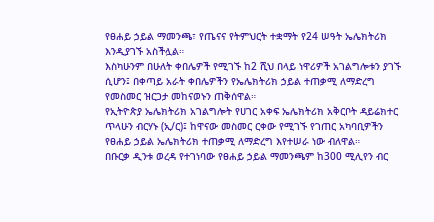የፀሐይ ኃይል ማመንጫ፣ የጤናና የትምህርት ተቋማት የ24 ሠዓት ኤሌክትሪክ እንዲያገኙ አስችሏል።
እስካሁንም በሁለት ቀበሌዎች የሚገኙ ከ2 ሺህ በላይ ነዋሪዎች አገልግሎቱን ያገኙ ሲሆን፤ በቀጣይ አራት ቀበሌዎችን የኤሌክትሪክ ኃይል ተጠቃሚ ለማድረግ የመስመር ዝርጋታ መከናወኑን ጠቅሰዋል።
የኢትዮጵያ ኤሌክትሪክ አገልግሎት የሀገር አቀፍ ኤሌክትሪክ አቅርቦት ዳይሬክተር ጥላሁን ብርሃኑ (ኢ/ር)፤ ከዋናው መስመር ርቀው የሚገኙ የገጠር አካባቢዎችን የፀሐይ ኃይል ኤሌክትሪክ ተጠቃሚ ለማድረግ እየተሠራ ነው ብለዋል።
በቡርቃ ዲንቱ ወረዳ የተገነባው የፀሐይ ኃይል ማመንጫም ከ300 ሚሊየን ብር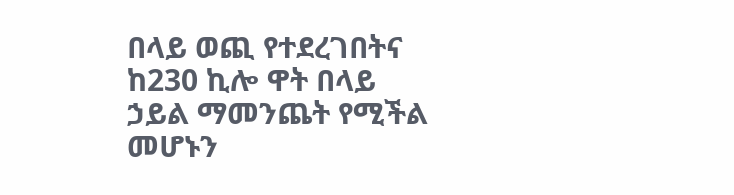በላይ ወጪ የተደረገበትና ከ230 ኪሎ ዋት በላይ ኃይል ማመንጨት የሚችል መሆኑን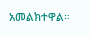አመልክተዋል።